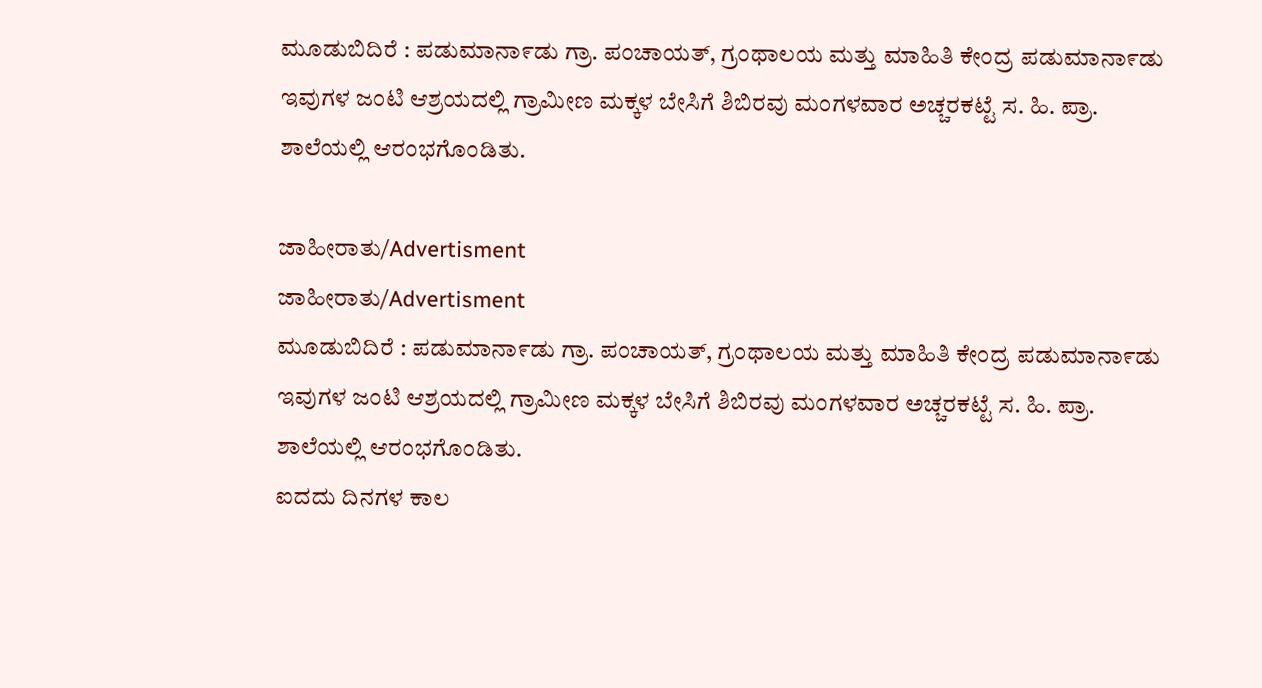ಮೂಡುಬಿದಿರೆ : ಪಡುಮಾನಾ೯ಡು ಗ್ರಾ. ಪಂಚಾಯತ್, ಗ್ರಂಥಾಲಯ ಮತ್ತು ಮಾಹಿತಿ ಕೇಂದ್ರ ಪಡುಮಾನಾ೯ಡು ಇವುಗಳ ಜಂಟಿ ಆಶ್ರಯದಲ್ಲಿ ಗ್ರಾಮೀಣ ಮಕ್ಕಳ ಬೇಸಿಗೆ ಶಿಬಿರವು ಮಂಗಳವಾರ ಅಚ್ಚರಕಟ್ಟೆ ಸ. ಹಿ. ಪ್ರಾ. ಶಾಲೆಯಲ್ಲಿ ಆರಂಭಗೊಂಡಿತು.

ಜಾಹೀರಾತು/Advertisment
ಜಾಹೀರಾತು/Advertisment
ಮೂಡುಬಿದಿರೆ : ಪಡುಮಾನಾ೯ಡು ಗ್ರಾ. ಪಂಚಾಯತ್, ಗ್ರಂಥಾಲಯ ಮತ್ತು ಮಾಹಿತಿ ಕೇಂದ್ರ ಪಡುಮಾನಾ೯ಡು ಇವುಗಳ ಜಂಟಿ ಆಶ್ರಯದಲ್ಲಿ ಗ್ರಾಮೀಣ ಮಕ್ಕಳ ಬೇಸಿಗೆ ಶಿಬಿರವು ಮಂಗಳವಾರ ಅಚ್ಚರಕಟ್ಟೆ ಸ. ಹಿ. ಪ್ರಾ. ಶಾಲೆಯಲ್ಲಿ ಆರಂಭಗೊಂಡಿತು.
ಐದದು ದಿನಗಳ ಕಾಲ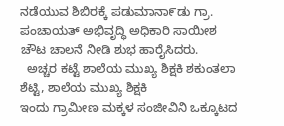ನಡೆಯುವ ಶಿಬಿರಕ್ಕೆ ಪಡುಮಾನಾ೯ಡು ಗ್ರಾ. ಪಂಚಾಯತ್ ಅಭಿವೃದ್ಧಿ ಅಧಿಕಾರಿ ಸಾಯೀಶ ಚೌಟ ಚಾಲನೆ ನೀಡಿ ಶುಭ ಹಾರೈಸಿದರು.
  ಅಚ್ಚರ ಕಟ್ಟೆ ಶಾಲೆಯ ಮುಖ್ಯ ಶಿಕ್ಷಕಿ ಶಕುಂತಲಾ ಶೆಟ್ಟಿ, ಶಾಲೆಯ ಮುಖ್ಯ ಶಿಕ್ಷಕಿ
ಇಂದು ಗ್ರಾಮೀಣ ಮಕ್ಕಳ ಸಂಜೀವಿನಿ ಒಕ್ಕೂಟದ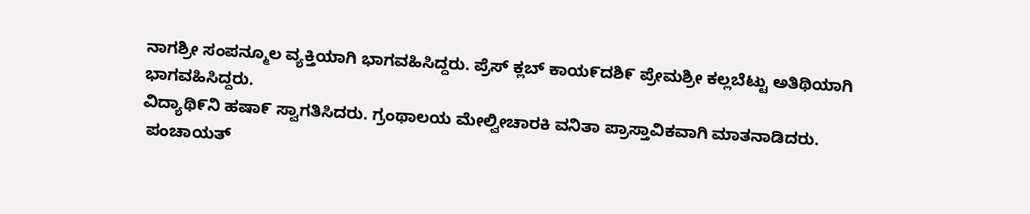ನಾಗಶ್ರೀ ಸಂಪನ್ಮೂಲ ವ್ಯಕ್ತಿಯಾಗಿ ಭಾಗವಹಿಸಿದ್ದರು. ಪ್ರೆಸ್ ಕ್ಲಬ್ ಕಾಯ೯ದಶಿ೯ ಪ್ರೇಮಶ್ರೀ ಕಲ್ಲಬೆಟ್ಟು ಅತಿಥಿಯಾಗಿ ಭಾಗವಹಿಸಿದ್ದರು.
ವಿದ್ಯಾಥಿ೯ನಿ ಹಷಾ೯ ಸ್ವಾಗತಿಸಿದರು. ಗ್ರಂಥಾಲಯ ಮೇಲ್ವೀಚಾರಕಿ ವನಿತಾ ಪ್ರಾಸ್ತಾವಿಕವಾಗಿ ಮಾತನಾಡಿದರು.
 ಪಂಚಾಯತ್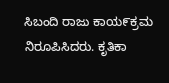ಸಿಬಂದಿ ರಾಜು ಕಾಯ೯ಕ್ರಮ ನಿರೂಪಿಸಿದರು. ಕೃತಿಕಾ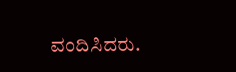ವಂದಿಸಿದರು.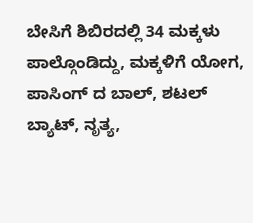ಬೇಸಿಗೆ ಶಿಬಿರದಲ್ಲಿ 34 ಮಕ್ಕಳು ಪಾಲ್ಗೊಂಡಿದ್ದು, ಮಕ್ಕಳಿಗೆ ಯೋಗ, ಪಾಸಿಂಗ್ ದ ಬಾಲ್, ಶಟಲ್ ಬ್ಯಾಟ್, ನೃತ್ಯ,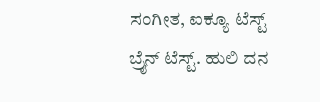ಸಂಗೀತ, ಐಕ್ಯೂ ಟೆಸ್ಟ್ ಬ್ರೈನ್ ಟೆಸ್ಟ್. ಹುಲಿ ದನ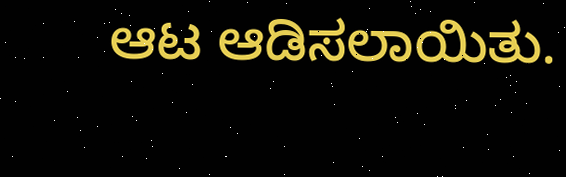ಆಟ ಆಡಿಸಲಾಯಿತು.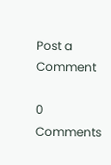Post a Comment

0 Comments